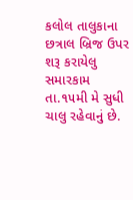કલોલ તાલુકાના છત્રાલ બ્રિજ ઉપર શરૂ કરાયેલુ સમારકામ તા.૧૫મી મે સુધી ચાલુ રહેવાનું છે.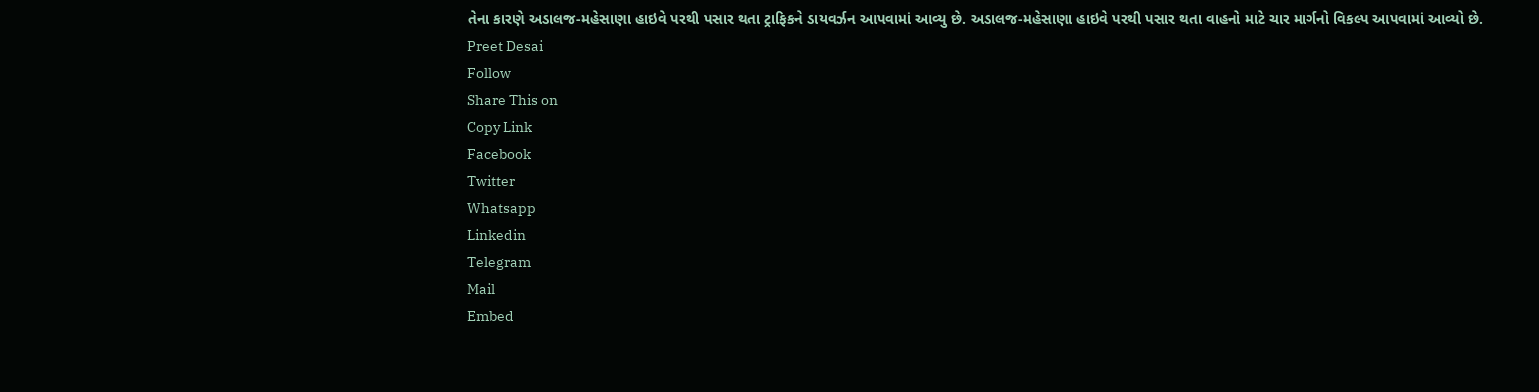તેના કારણે અડાલજ-મહેસાણા હાઇવે પરથી પસાર થતા ટ્રાફિકને ડાયવર્ઝન આપવામાં આવ્યુ છે. અડાલજ-મહેસાણા હાઇવે પરથી પસાર થતા વાહનો માટે ચાર માર્ગનો વિકલ્પ આપવામાં આવ્યો છે.
Preet Desai
Follow
Share This on
Copy Link
Facebook
Twitter
Whatsapp
Linkedin
Telegram
Mail
Embed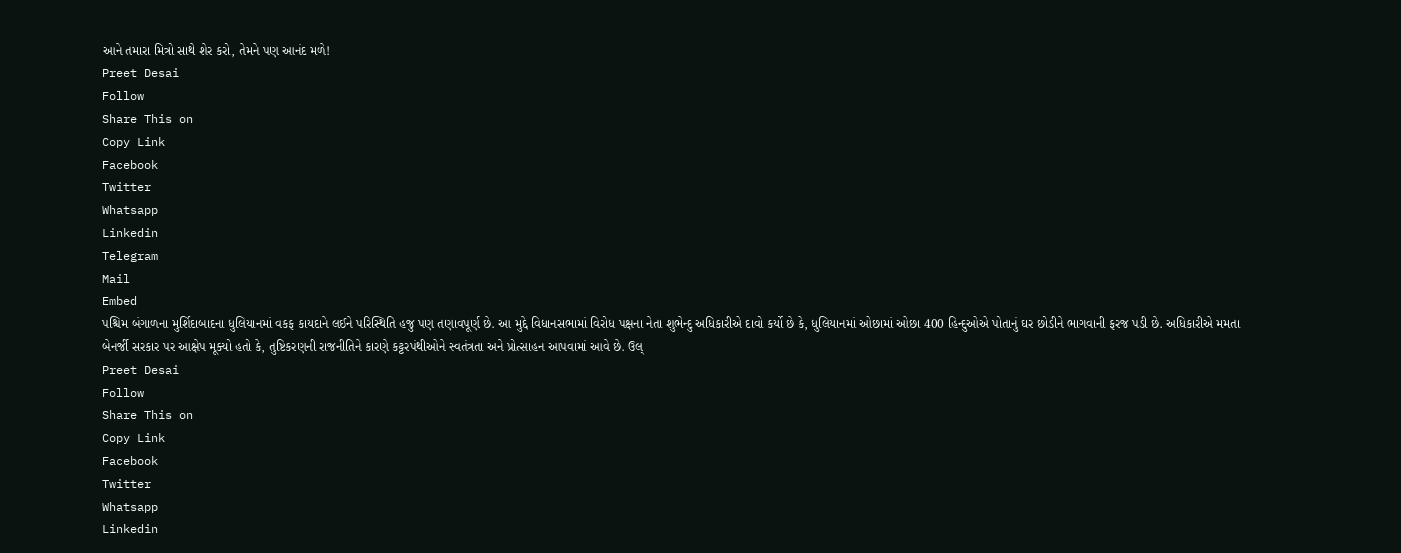આને તમારા મિત્રો સાથે શેર કરો, તેમને પણ આનંદ મળે!
Preet Desai
Follow
Share This on
Copy Link
Facebook
Twitter
Whatsapp
Linkedin
Telegram
Mail
Embed
પશ્ચિમ બંગાળના મુર્શિદાબાદના ધુલિયાનમાં વકફ કાયદાને લઈને પરિસ્થિતિ હજુ પણ તણાવપૂર્ણ છે. આ મુદ્દે વિધાનસભામાં વિરોધ પક્ષના નેતા શુભેન્દુ અધિકારીએ દાવો કર્યો છે કે, ધુલિયાનમાં ઓછામાં ઓછા 400 હિન્દુઓએ પોતાનું ઘર છોડીને ભાગવાની ફરજ પડી છે. અધિકારીએ મમતા બેનર્જી સરકાર પર આક્ષેપ મૂક્યો હતો કે, તુષ્ટિકરણની રાજનીતિને કારણે કટ્ટરપંથીઓને સ્વતંત્રતા અને પ્રોત્સાહન આપવામાં આવે છે. ઉલ્
Preet Desai
Follow
Share This on
Copy Link
Facebook
Twitter
Whatsapp
Linkedin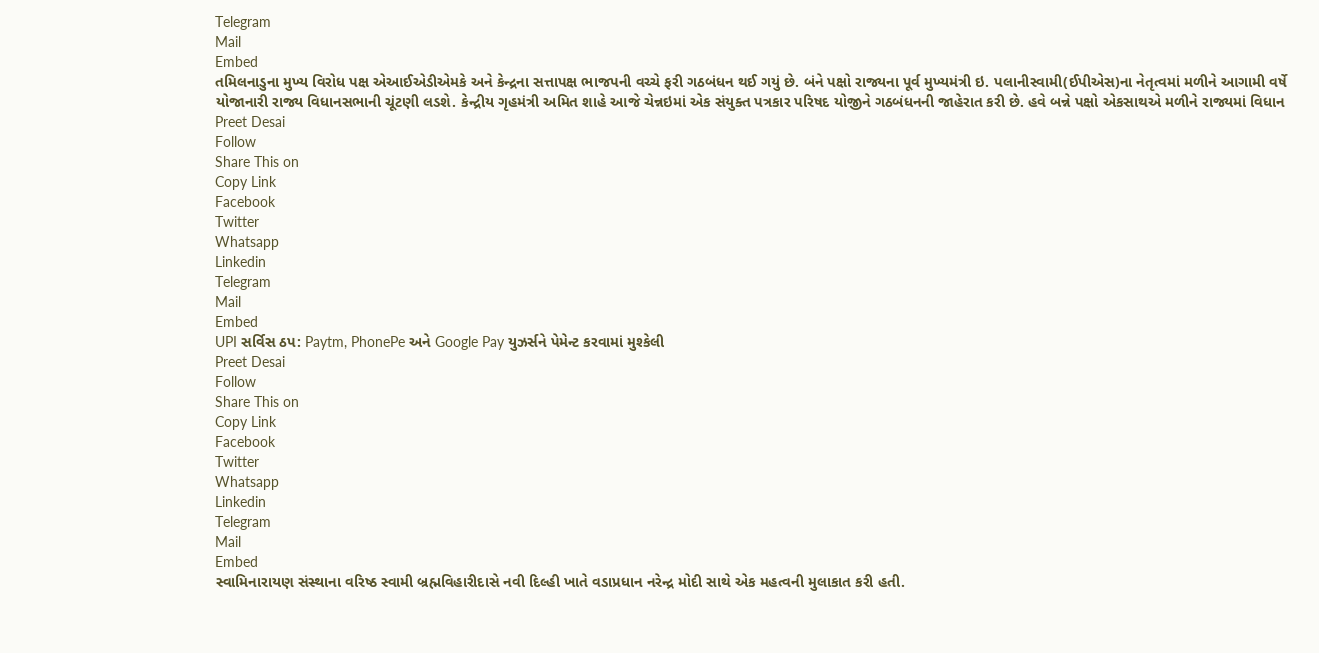Telegram
Mail
Embed
તમિલનાડુના મુખ્ય વિરોધ પક્ષ એઆઈએડીએમકે અને કેન્દ્રના સત્તાપક્ષ ભાજપની વચ્ચે ફરી ગઠબંધન થઈ ગયું છે. બંને પક્ષો રાજ્યના પૂર્વ મુખ્યમંત્રી ઇ. પલાનીસ્વામી(ઈપીએસ)ના નેતૃત્વમાં મળીને આગામી વર્ષે યોજાનારી રાજ્ય વિધાનસભાની ચૂંટણી લડશે. કેન્દ્રીય ગૃહમંત્રી અમિત શાહે આજે ચેન્નઇમાં એક સંયુક્ત પત્રકાર પરિષદ યોજીને ગઠબંધનની જાહેરાત કરી છે. હવે બન્ને પક્ષો એકસાથએ મળીને રાજ્યમાં વિધાન
Preet Desai
Follow
Share This on
Copy Link
Facebook
Twitter
Whatsapp
Linkedin
Telegram
Mail
Embed
UPI સર્વિસ ઠપ: Paytm, PhonePe અને Google Pay યુઝર્સને પેમેન્ટ કરવામાં મુશ્કેલી
Preet Desai
Follow
Share This on
Copy Link
Facebook
Twitter
Whatsapp
Linkedin
Telegram
Mail
Embed
સ્વામિનારાયણ સંસ્થાના વરિષ્ઠ સ્વામી બ્રહ્મવિહારીદાસે નવી દિલ્હી ખાતે વડાપ્રધાન નરેન્દ્ર મોદી સાથે એક મહત્વની મુલાકાત કરી હતી.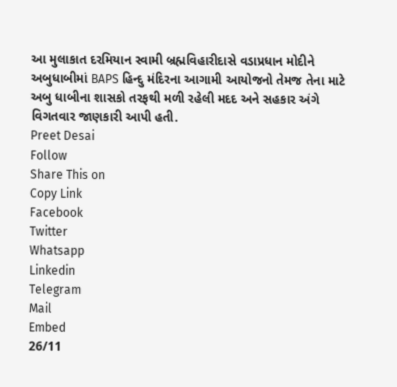આ મુલાકાત દરમિયાન સ્વામી બ્રહ્મવિહારીદાસે વડાપ્રધાન મોદીને અબુધાબીમાં BAPS હિન્દુ મંદિરના આગામી આયોજનો તેમજ તેના માટે અબુ ધાબીના શાસકો તરફથી મળી રહેલી મદદ અને સહકાર અંગે વિગતવાર જાણકારી આપી હતી.
Preet Desai
Follow
Share This on
Copy Link
Facebook
Twitter
Whatsapp
Linkedin
Telegram
Mail
Embed
26/11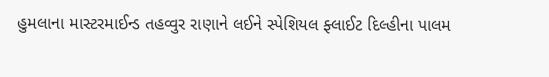હુમલાના માસ્ટરમાઈન્ડ તહવ્વુર રાણાને લઈને સ્પેશિયલ ફ્લાઈટ દિલ્હીના પાલમ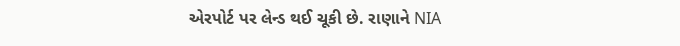એરપોર્ટ પર લેન્ડ થઈ ચૂકી છે. રાણાને NIA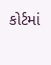કોર્ટમાં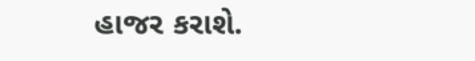હાજર કરાશે.